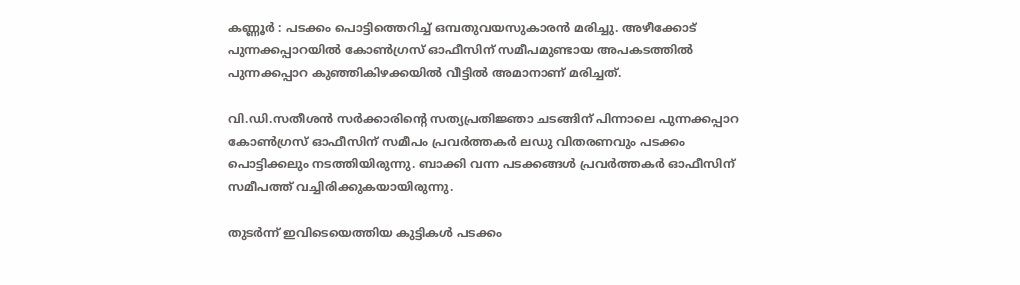കണ്ണൂർ : പടക്കം പൊട്ടിത്തെറിച്ച് ഒമ്പതുവയസുകാരൻ മരിച്ചു. അഴീക്കോട് പുന്നക്കപ്പാറയിൽ കോൺഗ്രസ് ഓഫീസിന് സമീപമുണ്ടായ അപകടത്തിൽ പുന്നക്കപ്പാറ കുഞ്ഞികിഴക്കയിൽ വീട്ടിൽ അമാനാണ് മരിച്ചത്.

വി.ഡി.സതീശൻ സർക്കാരിന്‍റെ സത്യപ്രതിജ്ഞാ ചടങ്ങിന് പിന്നാലെ പുന്നക്കപ്പാറ കോൺഗ്രസ് ഓഫീസിന് സമീപം പ്രവർത്തകർ ലഡു വിതരണവും പടക്കം പൊട്ടിക്കലും നടത്തിയിരുന്നു. ബാക്കി വന്ന പടക്കങ്ങൾ പ്രവർത്തകർ ഓഫീസിന് സമീപത്ത് വച്ചിരിക്കുകയായിരുന്നു.

തുടർന്ന് ഇവിടെയെത്തിയ കുട്ടികൾ പടക്കം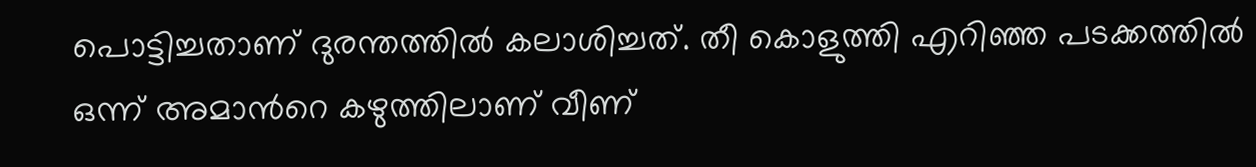പൊട്ടിച്ചതാണ് ദുരന്തത്തിൽ കലാശിച്ചത്. തീ കൊളുത്തി എറിഞ്ഞ പടക്കത്തിൽ ഒന്ന് അമാന്‍റെ കഴുത്തിലാണ് വീണ്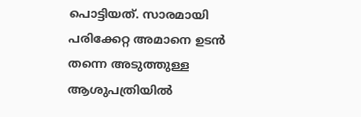പൊട്ടിയത്. സാരമായി പരിക്കേറ്റ അമാനെ ഉടൻ തന്നെ അടുത്തുള്ള ആശുപത്രിയിൽ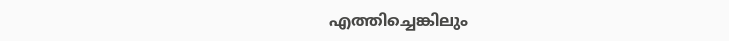എത്തിച്ചെങ്കിലും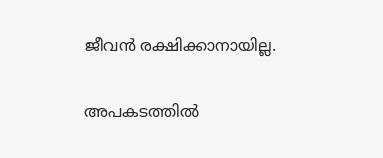ജീവൻ രക്ഷിക്കാനായില്ല.

അപകടത്തിൽ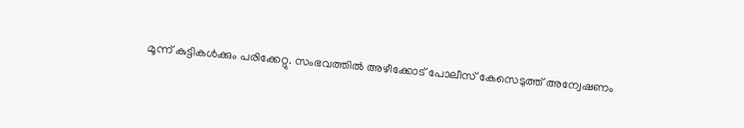മൂന്ന് കുട്ടികൾക്കും പരിക്കേറ്റു. സംഭവത്തിൽ അഴീക്കോട് പോലീസ് കേസെടുത്ത് അന്വേഷണം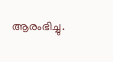ആരംഭിച്ചു.